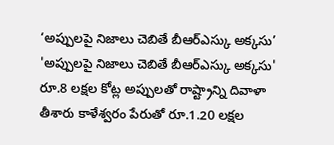‘అప్పులపై నిజాలు చెబితే బీఆర్ఎస్కు అక్కసు’
'అప్పులపై నిజాలు చెబితే బీఆర్ఎస్కు అక్కసు' రూ.8 లక్షల కోట్ల అప్పులతో రాష్ట్రాన్ని దివాళా తీశారు కాళేశ్వరం పేరుతో రూ.1.20 లక్షల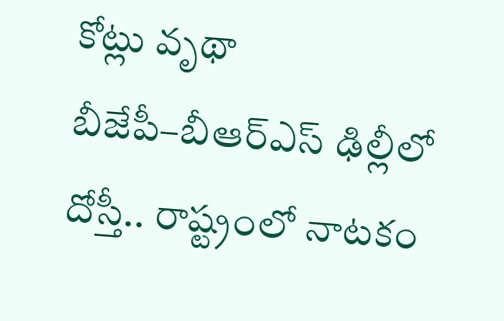కోట్లు వృథా బీజేపీ–బీఆర్ఎస్ ఢిల్లీలో దోస్తీ.. రాష్ట్రంలో నాటకం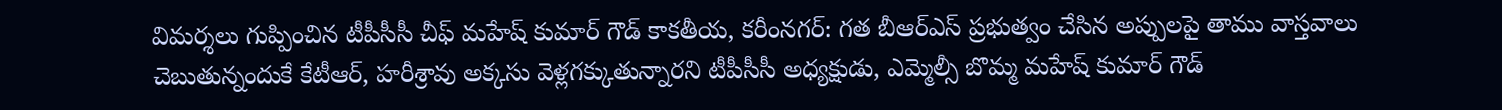విమర్శలు గుప్పించిన టీపీసీసీ చీఫ్ మహేష్ కుమార్ గౌడ్ కాకతీయ, కరీంనగర్: గత బీఆర్ఎస్ ప్రభుత్వం చేసిన అప్పులపై తాము వాస్తవాలు చెబుతున్నందుకే కేటీఆర్, హరీశ్రావు అక్కసు వెళ్లగక్కుతున్నారని టీపీసీసీ అధ్యక్షుడు, ఎమ్మెల్సీ బొమ్మ మహేష్ కుమార్ గౌడ్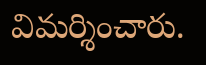విమర్శించారు.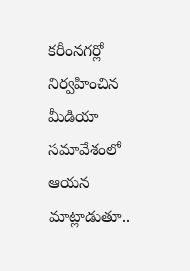కరీంనగర్లో నిర్వహించిన మీడియా సమావేశంలో ఆయన మాట్లాడుతూ..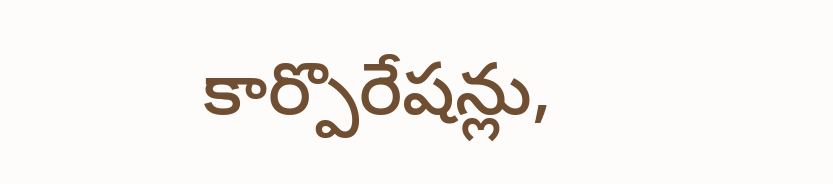కార్పొరేషన్లు,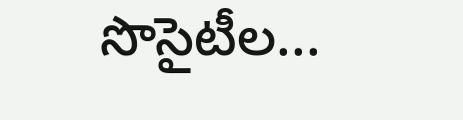సొసైటీల...